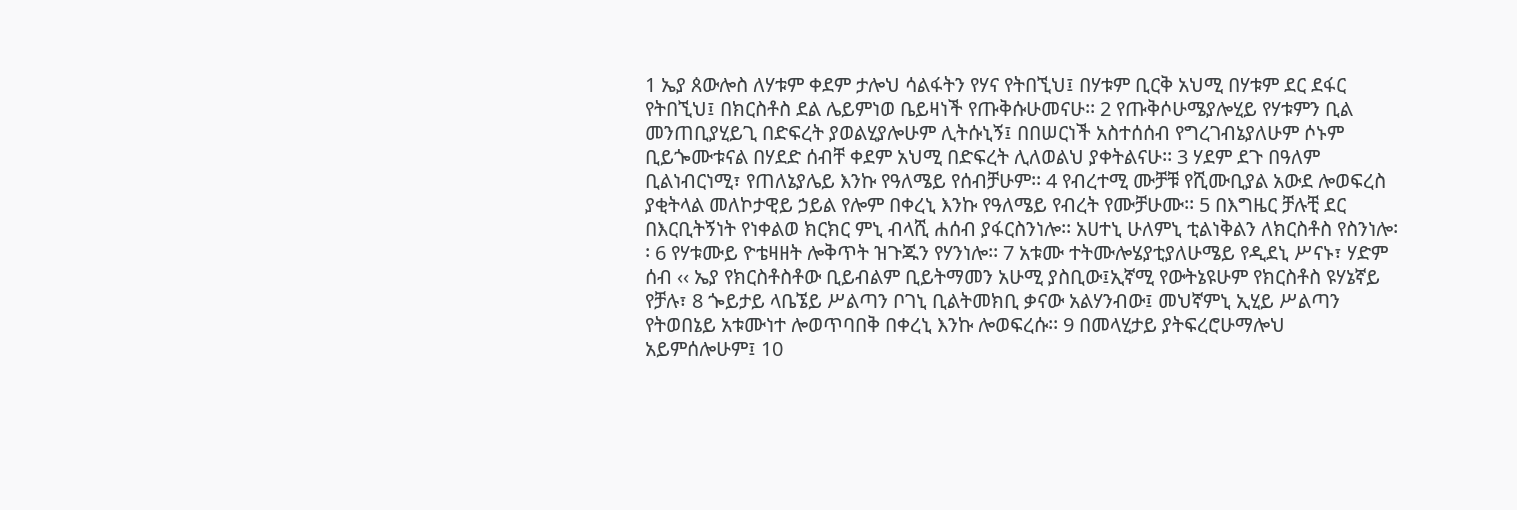1 ኤያ ጰውሎስ ለሃቱም ቀደም ታሎህ ሳልፋትን የሃና የትበኚህ፤ በሃቱም ቢርቅ አህሚ በሃቱም ደር ደፋር የትበኚህ፤ በክርስቶስ ደል ሌይምነወ ቤይዛነች የጡቅሱሁመናሁ፡፡ 2 የጡቅሶሁሜያሎሂይ የሃቱምን ቢል መንጠቢያሂይጊ በድፍረት ያወልሂያሎሁም ሊትሱኒኝ፤ በበሠርነች አስተሰሰብ የግረገብኔያለሁም ሶኑም ቢይጐሙቱናል በሃደድ ሰብቸ ቀደም አህሚ በድፍረት ሊለወልህ ያቀትልናሁ፡፡ 3 ሃደም ደጉ በዓለም ቢልነብርነሚ፣ የጠለኔያሌይ እንኩ የዓለሜይ የሰብቻሁም፡፡ 4 የብረተሚ ሙቻቹ የሺሙቢያል አውደ ሎወፍረስ ያቂትላል መለኮታዊይ ኃይል የሎም በቀረኒ እንኩ የዓለሜይ የብረት የሙቻሁሙ፡፡ 5 በእግዜር ቻሉቺ ደር በእርቢትኝነት የነቀልወ ክርክር ምኒ ብላሺ ሐሰብ ያፋርስንነሎ፡፡ አሀተኒ ሁለምኒ ቲልነቅልን ለክርስቶስ የስንነሎ፡፡ 6 የሃቱሙይ ዮቴዛዘት ሎቅጥት ዝጉጁን የሃንነሎ፡፡ 7 አቱሙ ተትሙሎሄያቲያለሁሜይ የዲደኒ ሥናኑ፣ ሃድም ሰብ ‹‹ ኤያ የክርስቶስቶው ቢይብልም ቢይትማመን አሁሚ ያስቢው፤ኢኛሚ የውትኔዩሁም የክርስቶስ ዩሃኔኛይ የቻሉ፣ 8 ጐይታይ ላቤኜይ ሥልጣን ቦገኒ ቢልትመክቢ ቃናው አልሃንብው፤ መህኛምኒ ኢሂይ ሥልጣን የትወበኔይ አቱሙነተ ሎወጥባበቅ በቀረኒ እንኩ ሎወፍረሱ፡፡ 9 በመላሂታይ ያትፍረሮሁማሎህ አይምሰሎሁም፤ 10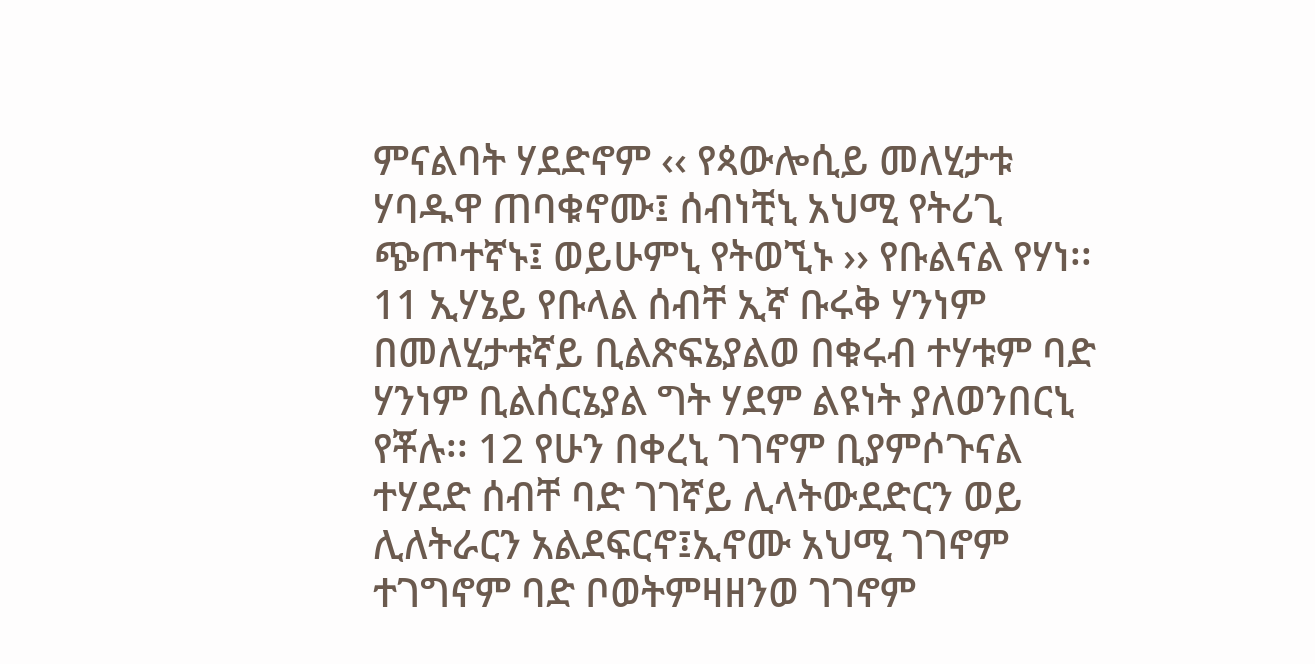ምናልባት ሃደድኖም ‹‹ የጳውሎሲይ መለሂታቱ ሃባዱዋ ጠባቁኖሙ፤ ሰብነቺኒ አህሚ የትሪጊ ጭጦተኛኑ፤ ወይሁምኒ የትወኚኑ ›› የቡልናል የሃነ፡፡ 11 ኢሃኔይ የቡላል ሰብቸ ኢኛ ቡሩቅ ሃንነም በመለሂታቱኛይ ቢልጽፍኔያልወ በቁሩብ ተሃቱም ባድ ሃንነም ቢልሰርኔያል ግት ሃደም ልዩነት ያለወንበርኒ የቾሉ፡፡ 12 የሁን በቀረኒ ገገኖም ቢያምሶጉናል ተሃደድ ሰብቸ ባድ ገገኛይ ሊላትውደድርን ወይ ሊለትራርን አልደፍርኖ፤ኢኖሙ አህሚ ገገኖም ተገግኖም ባድ ቦወትምዛዘንወ ገገኖም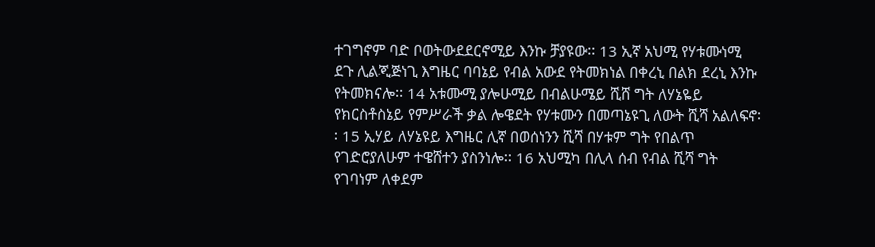ተገግኖም ባድ ቦወትውደደርኖሚይ እንኩ ቻያዩው፡፡ 13 ኢኛ አህሚ የሃቱሙነሚ ደጉ ሊልጂጅነጊ እግዜር ባባኔይ የብል አውደ የትመክነል በቀረኒ በልክ ደረኒ እንኩ የትመክናሎ፡፡ 14 አቱሙሚ ያሎሁሚይ በብልሁሜይ ሺሸ ግት ለሃኔዬይ የክርስቶስኔይ የምሥራች ቃል ሎዌደት የሃቱሙን በመጣኔዩጊ ለውት ሺሻ አልለፍኖ፡፡ 15 ኢሃይ ለሃኔዩይ እግዜር ሊኛ በወሰነንን ሺሻ በሃቱም ግት የበልጥ የገድሮያለሁም ተዌሸተን ያስንነሎ፡፡ 16 አህሚካ በሊላ ሰብ የብል ሺሻ ግት የገባነም ለቀደም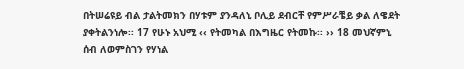በትሠሬዩይ ብል ታልትመክን በሃቱም ያንዳለኒ ቦሊይ ደብርቸ የምሥራቼይ ቃል ለዌደት ያቀትልንነሎ፡፡ 17 የሁኑ አህሚ ‹‹ የትመካል በእግዜር የትመኩ፡፡ ›› 18 መህኛምኒ ሰብ ለወምስገን የሃነል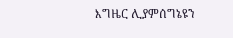እግዜር ሊያምሰግኔዩን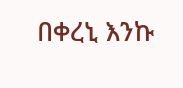በቀረኒ እንኩ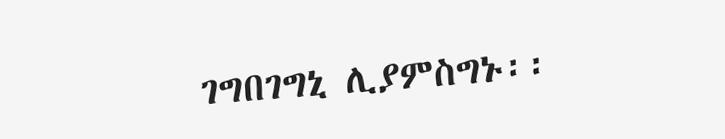ገግበገግኒ ሊያምስግኑ፡፡